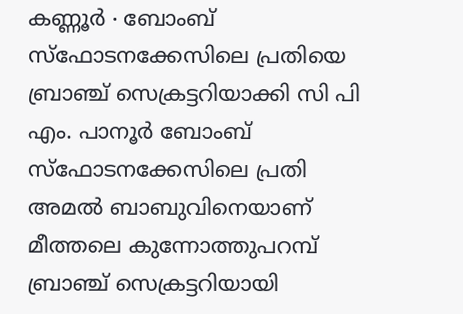കണ്ണൂർ ∙ ബോംബ് സ്ഫോടനക്കേസിലെ പ്രതിയെ ബ്രാഞ്ച് സെക്രട്ടറിയാക്കി സി പി എം. പാനൂർ ബോംബ് സ്ഫോടനക്കേസിലെ പ്രതി അമൽ ബാബുവിനെയാണ് മീത്തലെ കുന്നോത്തുപറമ്പ് ബ്രാഞ്ച് സെക്രട്ടറിയായി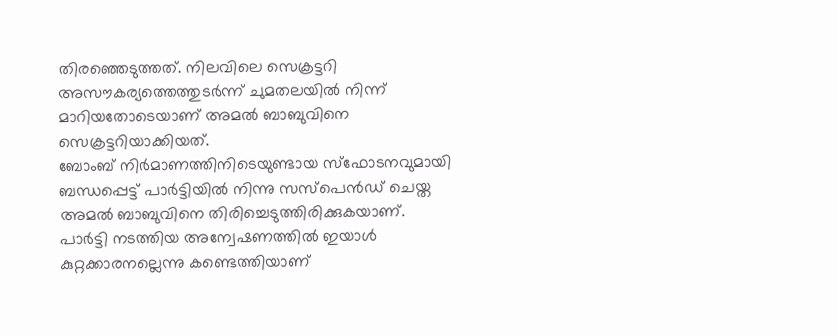തിരഞ്ഞെടുത്തത്. നിലവിലെ സെക്രട്ടറി അസൗകര്യത്തെത്തുടർന്ന് ചുമതലയിൽ നിന്ന് മാറിയതോടെയാണ് അമൽ ബാബുവിനെ സെക്രട്ടറിയാക്കിയത്.
ബോംബ് നിർമാണത്തിനിടെയുണ്ടായ സ്ഫോടനവുമായി ബന്ധപ്പെട്ട് പാർട്ടിയിൽ നിന്നു സസ്പെൻഡ് ചെയ്ത അമൽ ബാബുവിനെ തിരിച്ചെടുത്തിരിക്കുകയാണ്. പാർട്ടി നടത്തിയ അന്വേഷണത്തിൽ ഇയാൾ കുറ്റക്കാരനല്ലെന്നു കണ്ടെത്തിയാണ്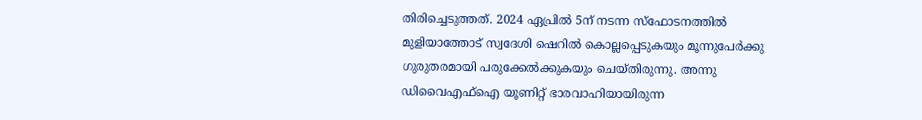തിരിച്ചെടുത്തത്. 2024 ഏപ്രിൽ 5ന് നടന്ന സ്ഫോടനത്തിൽ മുളിയാത്തോട് സ്വദേശി ഷെറിൽ കൊല്ലപ്പെടുകയും മൂന്നുപേർക്കു ഗുരുതരമായി പരുക്കേൽക്കുകയും ചെയ്തിരുന്നു. അന്നു ഡിവൈഎഫ്ഐ യൂണിറ്റ് ഭാരവാഹിയായിരുന്ന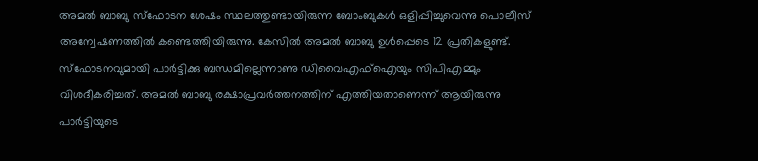അമൽ ബാബു സ്ഫോടന ശേഷം സ്ഥലത്തുണ്ടായിരുന്ന ബോംബുകൾ ഒളിപ്പിച്ചുവെന്നു പൊലീസ് അന്വേഷണത്തിൽ കണ്ടെത്തിയിരുന്നു. കേസിൽ അമൽ ബാബു ഉൾപ്പെടെ 12 പ്രതികളുണ്ട്.
സ്ഫോടനവുമായി പാർട്ടിക്കു ബന്ധമില്ലെന്നാണു ഡിവൈഎഫ്ഐയും സിപിഎമ്മും വിശദീകരിച്ചത്. അമൽ ബാബു രക്ഷാപ്രവർത്തനത്തിന് എത്തിയതാണെന്ന് ആയിരുന്നു പാർട്ടിയുടെ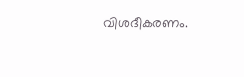വിശദീകരണം.